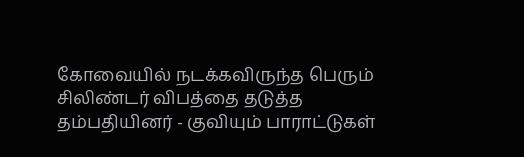கோவையில் நடக்கவிருந்த பெரும் சிலிண்டர் விபத்தை தடுத்த தம்பதியினர் - குவியும் பாராட்டுகள்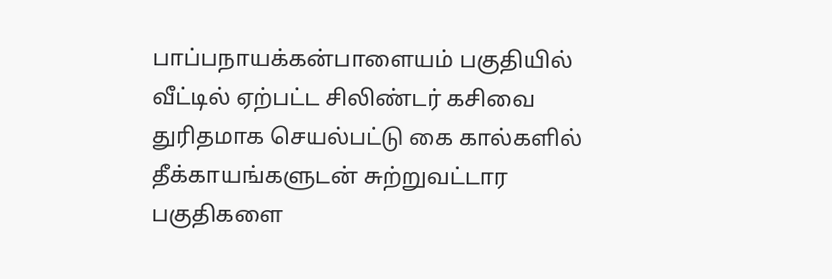பாப்பநாயக்கன்பாளையம் பகுதியில் வீட்டில் ஏற்பட்ட சிலிண்டர் கசிவை துரிதமாக செயல்பட்டு கை கால்களில் தீக்காயங்களுடன் சுற்றுவட்டார பகுதிகளை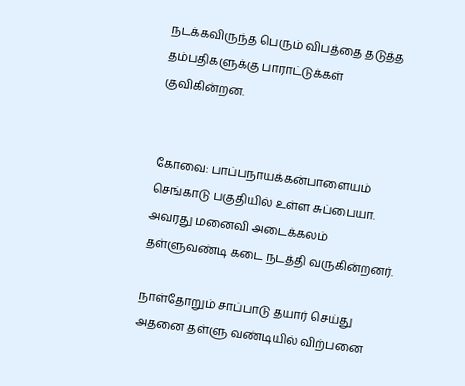நடக்கவிருந்த பெரும் விபத்தை தடுத்த தம்பதிகளுக்கு பாராட்டுக்கள் குவிகின்றன.


கோவை: பாப்பநாயக்கன்பாளையம் செங்காடு பகுதியில் உள்ள சுப்பையா. அவரது மனைவி அடைக்கலம் தள்ளுவண்டி கடை நடத்தி வருகின்றனர்.

நாள்தோறும் சாப்பாடு தயார் செய்து அதனை தள்ளு வண்டியில் விற்பனை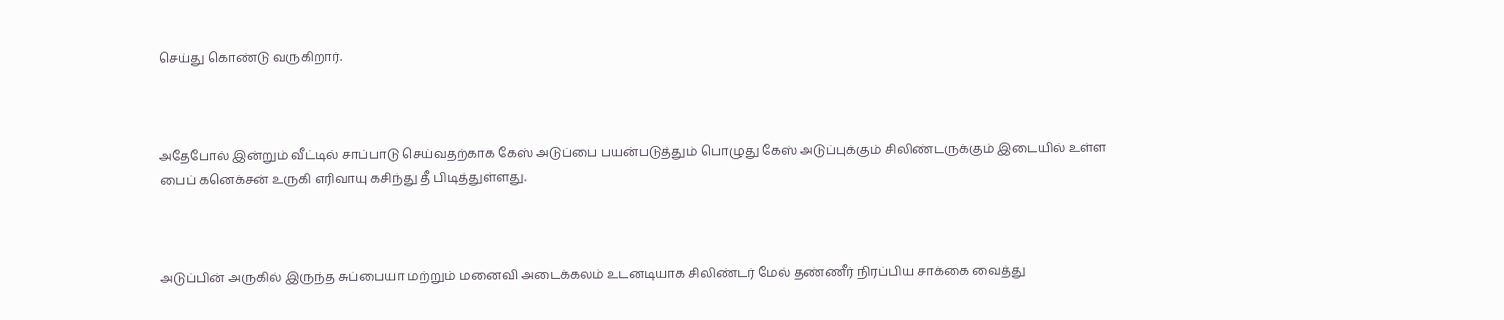செய்து கொண்டு வருகிறார்.



அதேபோல் இன்றும் வீட்டில் சாப்பாடு செய்வதற்காக கேஸ் அடுப்பை பயன்படுத்தும் பொழுது கேஸ் அடுப்புக்கும் சிலிண்டருக்கும் இடையில் உள்ள பைப் கனெக்சன் உருகி எரிவாயு கசிந்து தீ பிடித்துள்ளது.



அடுப்பின் அருகில் இருந்த சுப்பையா மற்றும் மனைவி அடைக்கலம் உடனடியாக சிலிண்டர் மேல் தண்ணீர் நிரப்பிய சாக்கை வைத்து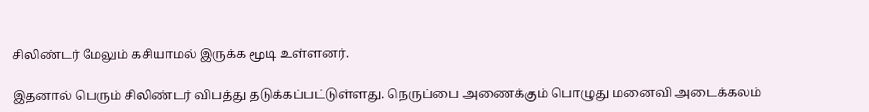சிலிண்டர் மேலும் கசியாமல் இருக்க மூடி உள்ளனர்.

இதனால் பெரும் சிலிண்டர் விபத்து தடுக்கப்பட்டுள்ளது. நெருப்பை அணைக்கும் பொழுது மனைவி அடைக்கலம்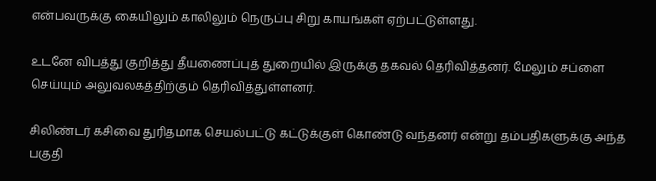என்பவருக்கு கையிலும் காலிலும் நெருப்பு சிறு காயங்கள் ஏற்பட்டுள்ளது.

உடனே விபத்து குறித்து தீயணைப்புத் துறையில் இருக்கு தகவல் தெரிவித்தனர். மேலும் சப்ளை செய்யும் அலுவலகத்திற்கும் தெரிவித்துள்ளனர்.

சிலிண்டர் கசிவை துரிதமாக செயல்பட்டு கட்டுக்குள் கொண்டு வந்தனர் என்று தம்பதிகளுக்கு அந்த பகுதி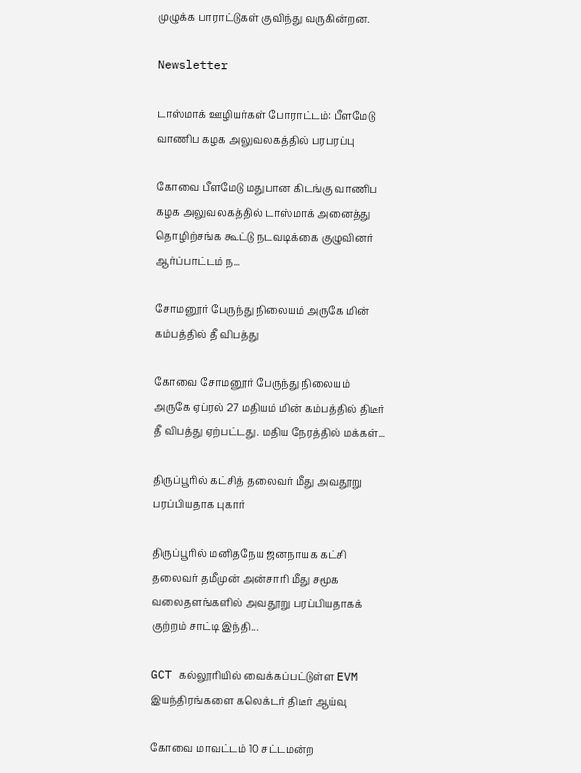முழுக்க பாராட்டுகள் குவிந்து வருகின்றன.

Newsletter

டாஸ்மாக் ஊழியர்கள் போராட்டம்: பீளமேடு வாணிப கழக அலுவலகத்தில் பரபரப்பு

கோவை பீளமேடு மதுபான கிடங்கு வாணிப கழக அலுவலகத்தில் டாஸ்மாக் அனைத்து தொழிற்சங்க கூட்டு நடவடிக்கை குழுவினர் ஆர்ப்பாட்டம் ந...

சோமனூர் பேருந்து நிலையம் அருகே மின் கம்பத்தில் தீ விபத்து

கோவை சோமனூர் பேருந்து நிலையம் அருகே ஏப்ரல் 27 மதியம் மின் கம்பத்தில் திடீர் தீ விபத்து ஏற்பட்டது. மதிய நேரத்தில் மக்கள்...

திருப்பூரில் கட்சித் தலைவர் மீது அவதூறு பரப்பியதாக புகார்

திருப்பூரில் மனிதநேய ஜனநாயக கட்சி தலைவர் தமீமுன் அன்சாரி மீது சமூக வலைதளங்களில் அவதூறு பரப்பியதாகக் குற்றம் சாட்டி இந்தி...

GCT கல்லூரியில் வைக்கப்பட்டுள்ள EVM இயந்திரங்களை கலெக்டர் திடீர் ஆய்வு

கோவை மாவட்டம் 10 சட்டமன்ற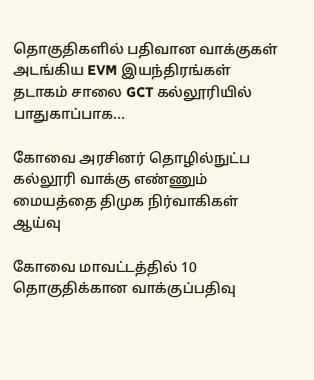தொகுதிகளில் பதிவான வாக்குகள் அடங்கிய EVM இயந்திரங்கள் தடாகம் சாலை GCT கல்லூரியில் பாதுகாப்பாக...

கோவை அரசினர் தொழில்நுட்ப கல்லூரி வாக்கு எண்ணும் மையத்தை திமுக நிர்வாகிகள் ஆய்வு

கோவை மாவட்டத்தில் 10 தொகுதிக்கான வாக்குப்பதிவு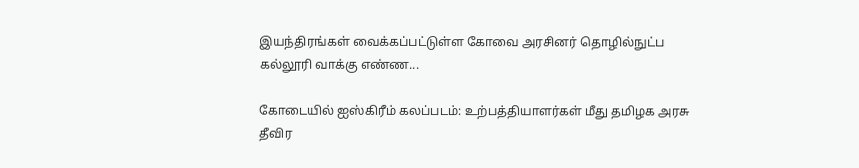இயந்திரங்கள் வைக்கப்பட்டுள்ள கோவை அரசினர் தொழில்நுட்ப கல்லூரி வாக்கு எண்ண...

கோடையில் ஐஸ்கிரீம் கலப்படம்: உற்பத்தியாளர்கள் மீது தமிழக அரசு தீவிர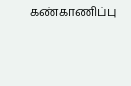கண்காணிப்பு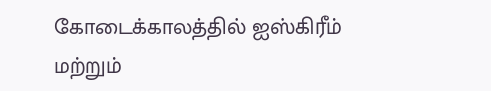கோடைக்காலத்தில் ஐஸ்கிரீம் மற்றும்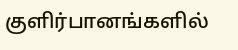குளிர்பானங்களில்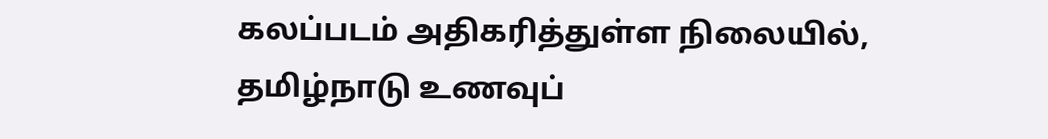கலப்படம் அதிகரித்துள்ள நிலையில், தமிழ்நாடு உணவுப்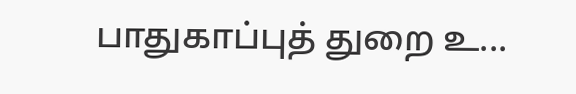பாதுகாப்புத் துறை உ...